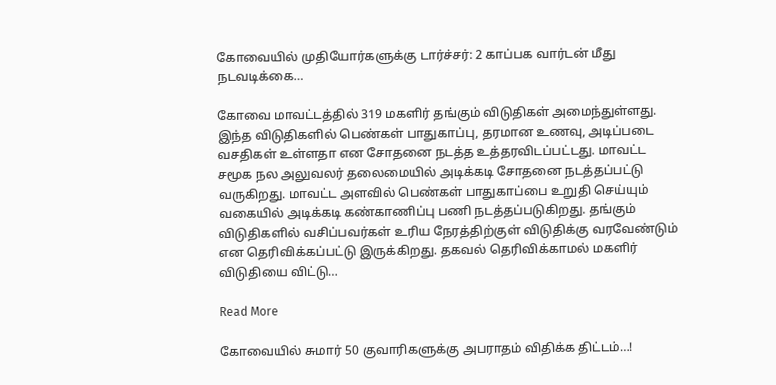கோவையில் முதியோர்களுக்கு டார்ச்சர்: 2 காப்பக வார்டன் மீது நடவடிக்கை…

கோவை மாவட்டத்தில் 319 மகளிர் தங்கும் விடுதிகள் அமைந்துள்ளது. இந்த விடுதிகளில் பெண்கள் பாதுகாப்பு, தரமான உணவு, அடிப்படை வசதிகள் உள்ளதா என சோதனை நடத்த உத்தரவிடப்பட்டது. மாவட்ட சமூக நல அலுவலர் தலைமையில் அடிக்கடி சோதனை நடத்தப்பட்டு வருகிறது. மாவட்ட அளவில் பெண்கள் பாதுகாப்பை உறுதி செய்யும் வகையில் அடிக்கடி கண்காணிப்பு பணி நடத்தப்படுகிறது. தங்கும் விடுதிகளில் வசிப்பவர்கள் உரிய நேரத்திற்குள் விடுதிக்கு வரவேண்டும் என தெரிவிக்கப்பட்டு இருக்கிறது. தகவல் தெரிவிக்காமல் மகளிர் விடுதியை விட்டு…

Read More

கோவையில் சுமார் 50 குவாரிகளுக்கு அபராதம் விதிக்க திட்டம்…!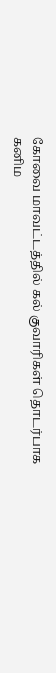கோவை மாவட்டத்தில் கல் குவாரிகள் தொடர்பாக கனிம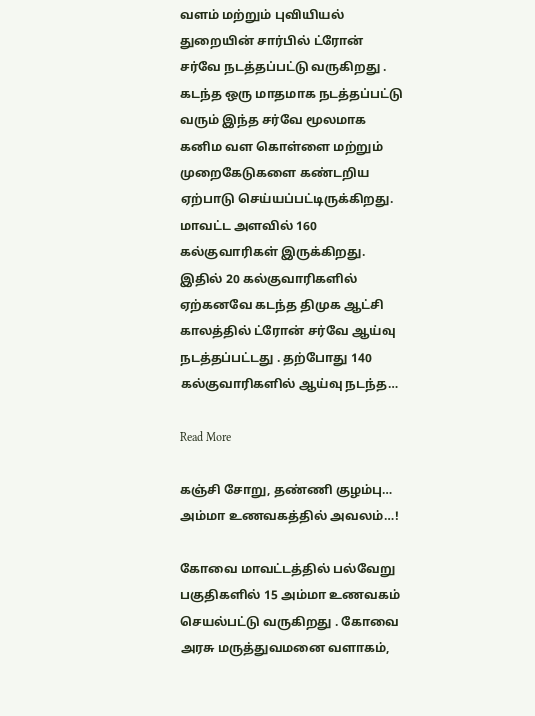வளம் மற்றும் புவியியல் துறையின் சார்பில் ட்ரோன் சர்வே நடத்தப்பட்டு வருகிறது . கடந்த ஒரு மாதமாக நடத்தப்பட்டு வரும் இந்த சர்வே மூலமாக கனிம வள கொள்ளை மற்றும் முறைகேடுகளை கண்டறிய ஏற்பாடு செய்யப்பட்டிருக்கிறது. மாவட்ட அளவில் 160 கல்குவாரிகள் இருக்கிறது. இதில் 20 கல்குவாரிகளில் ஏற்கனவே கடந்த திமுக ஆட்சி காலத்தில் ட்ரோன் சர்வே ஆய்வு நடத்தப்பட்டது . தற்போது 140 கல்குவாரிகளில் ஆய்வு நடந்த…

Read More

கஞ்சி சோறு, தண்ணி குழம்பு… அம்மா உணவகத்தில் அவலம்…!

கோவை மாவட்டத்தில் பல்வேறு பகுதிகளில் 15 அம்மா உணவகம் செயல்பட்டு வருகிறது . கோவை அரசு மருத்துவமனை வளாகம்,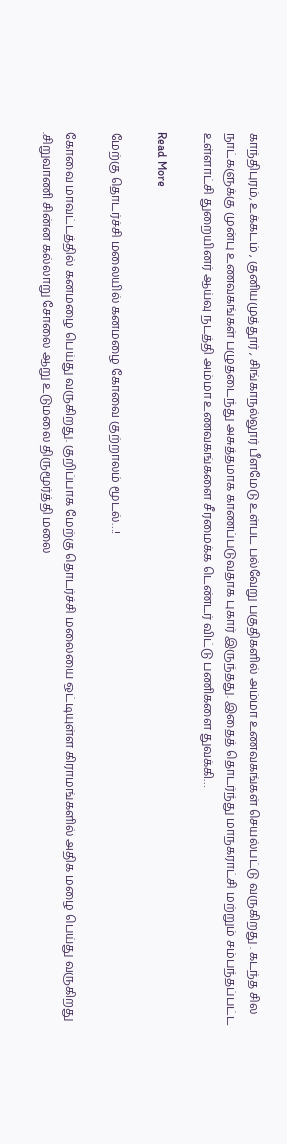காந்திபுரம், உக்கடம் , குனியமுத்தூர் , சிங்காநல்லூர் பீளமேடு உள்பட பல்வேறு பகுதிகளில் அம்மா உணவகங்கள் செயல்பட்டு வருகிறது . கடந்த சில நாட்களுக்கு முன்பு உணவகங்கள் பழுதடைந்து அசுத்தமாக காணப்படுவதாக புகார் இருந்தது. இதைத் தொடர்ந்து மாநகராட்சி மற்றும் சம்பந்தப்பட்ட உள்ளாட்சி துறையினர் ஆய்வு நடத்தி அம்மா உணவகங்களை சீரமைக்க டெண்டர் விட்டு பணிகளை துவக்கி…

Read More

மேற்கு தொடர்ச்சி மலையில் கனமழை கோவை குற்றாலம் மூடல்…!

கோவை மாவட்டத்தில் கனமழை பெய்து வருகிறது. குறிப்பாக மேற்கு தொடர்ச்சி மலையை ஒட்டியுள்ள கிராமங்களில் அதிக மழை பெய்து வருகிறது .சிறுவாணி சின்ன கல்லாறு சோலை ஆறு உடுமலை திருமூர்த்தி மலை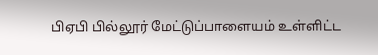பிஏபி பில்லூர் மேட்டுப்பாளையம் உள்ளிட்ட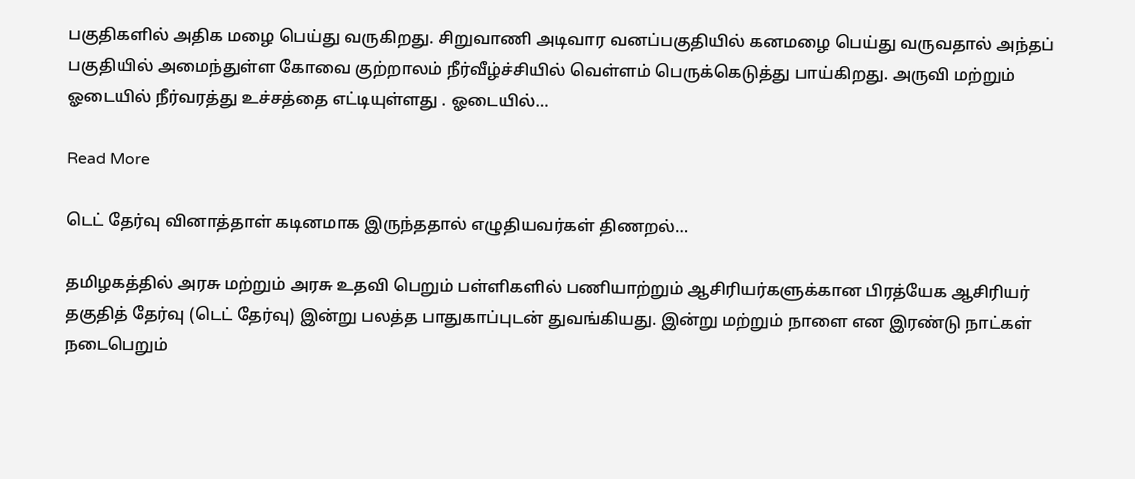பகுதிகளில் அதிக மழை பெய்து வருகிறது. சிறுவாணி அடிவார வனப்பகுதியில் கனமழை பெய்து வருவதால் அந்தப் பகுதியில் அமைந்துள்ள கோவை குற்றாலம் நீர்வீழ்ச்சியில் வெள்ளம் பெருக்கெடுத்து பாய்கிறது. அருவி மற்றும் ஓடையில் நீர்வரத்து உச்சத்தை எட்டியுள்ளது . ஓடையில்…

Read More

டெட் தேர்வு வினாத்தாள் கடினமாக இருந்ததால் எழுதியவர்கள் திணறல்…

தமிழகத்தில் அரசு மற்றும் அரசு உதவி பெறும் பள்ளிகளில் பணியாற்றும் ஆசிரியர்களுக்கான பிரத்யேக ஆசிரியர் தகுதித் தேர்வு (டெட் தேர்வு) இன்று பலத்த பாதுகாப்புடன் துவங்கியது. இன்று மற்றும் நாளை என இரண்டு நாட்கள் நடைபெறும்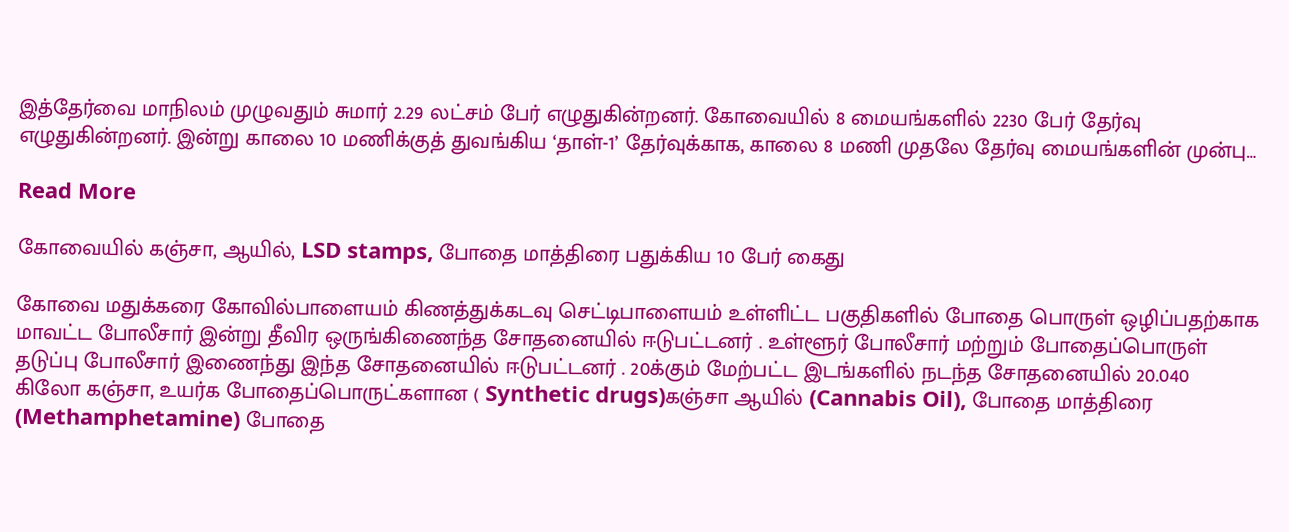இத்தேர்வை மாநிலம் முழுவதும் சுமார் 2.29 லட்சம் பேர் எழுதுகின்றனர். கோவையில் 8 மையங்களில் 2230 பேர் தேர்வு எழுதுகின்றனர். இன்று காலை 10 மணிக்குத் துவங்கிய ‘தாள்-1’ தேர்வுக்காக, காலை 8 மணி முதலே தேர்வு மையங்களின் முன்பு…

Read More

கோவையில் கஞ்சா, ஆயில், LSD stamps, போதை மாத்திரை பதுக்கிய 10 பேர் கைது

கோவை மதுக்கரை கோவில்பாளையம் கிணத்துக்கடவு செட்டிபாளையம் உள்ளிட்ட பகுதிகளில் போதை பொருள் ஒழிப்பதற்காக மாவட்ட போலீசார் இன்று தீவிர ஒருங்கிணைந்த சோதனையில் ஈடுபட்டனர் . உள்ளூர் போலீசார் மற்றும் போதைப்பொருள் தடுப்பு போலீசார் இணைந்து இந்த சோதனையில் ஈடுபட்டனர் . 20க்கும் மேற்பட்ட இடங்களில் நடந்த சோதனையில் 20.040 கிலோ கஞ்சா, உயர்க போதைப்பொருட்களான ( Synthetic drugs)கஞ்சா ஆயில் (Cannabis Oil), போதை மாத்திரை (Methamphetamine) போதை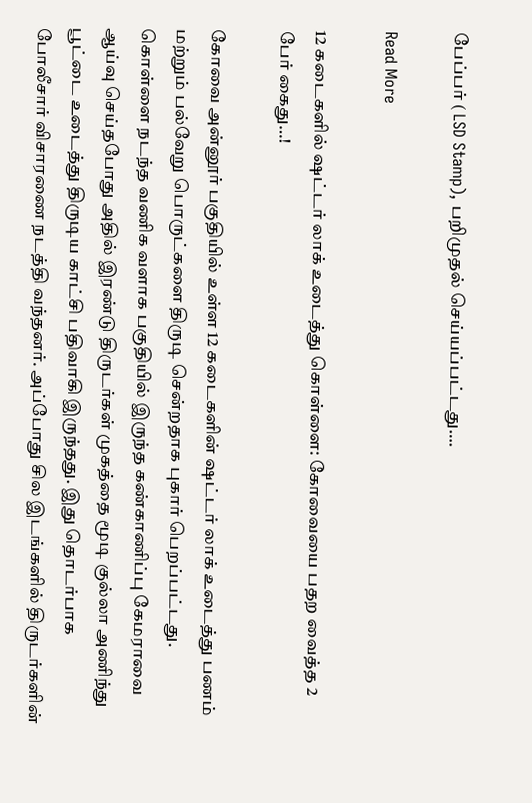பேப்பர் ( LSD Stamp), பறிமுதல் செய்யப்பட்டது….

Read More

12 கடைகளில் ஷட்டர் லாக் உடைத்து கொள்ளை: கோவையை பதற வைத்த 2 பேர் கைது…!

கோவை அன்னூர் பகுதியில் உள்ள 12 கடைகளின் ஷட்டர் லாக் உடைத்து பணம் மற்றும் பல்வேறு பொருட்களை திருடி சென்றதாக புகார் பெறப்பட்டது. கொள்ளை நடந்த வணிக வளாக பகுதியில் இருந்த கண்காணிப்பு கேமராவை ஆய்வு செய்தபோது அதில் இரண்டு திருடர்கள் முகத்தை மூடி குல்லா அணிந்து பூட்டை உடைத்து திருடிய காட்சி பதிவாகி இருந்தது. இது தொடர்பாக போலீசார் விசாரணை நடத்தி வந்தனர். அப்போது சில இடங்களில் திருடர்களின்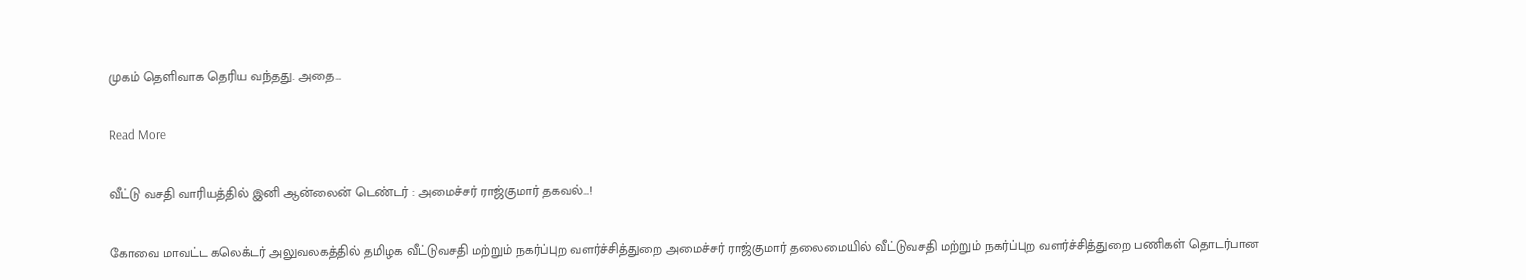முகம் தெளிவாக தெரிய வந்தது. அதை…

Read More

வீட்டு வசதி வாரியத்தில் இனி ஆன்லைன் டெண்டர் : அமைச்சர் ராஜ்குமார் தகவல்…!

கோவை மாவட்ட கலெக்டர் அலுவலகத்தில் தமிழக வீட்டுவசதி மற்றும் நகர்ப்புற வளர்ச்சித்துறை அமைச்சர் ராஜ்குமார் தலைமையில் வீட்டுவசதி மற்றும் நகர்ப்புற வளர்ச்சித்துறை பணிகள் தொடர்பான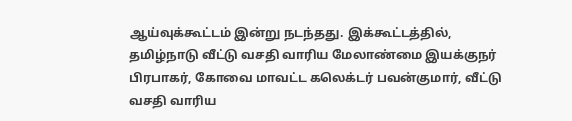ஆய்வுக்கூட்டம் இன்று நடந்தது. இக்கூட்டத்தில், தமிழ்நாடு வீட்டு வசதி வாரிய மேலாண்மை இயக்குநர் பிரபாகர், கோவை மாவட்ட கலெக்டர் பவன்குமார், வீட்டு வசதி வாரிய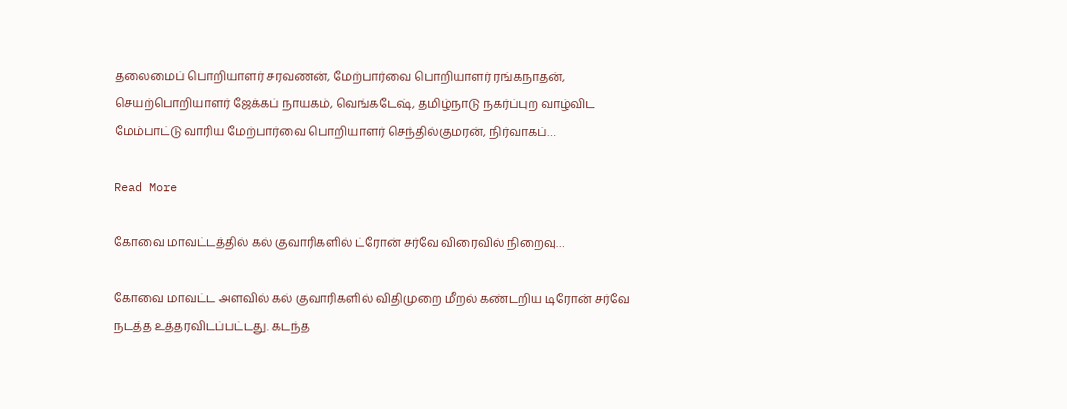தலைமைப் பொறியாளர் சரவணன், மேற்பார்வை பொறியாளர் ரங்கநாதன், செயற்பொறியாளர் ஜேக்கப் நாயகம், வெங்கடேஷ், தமிழ்நாடு நகர்ப்புற வாழ்விட மேம்பாட்டு வாரிய மேற்பார்வை பொறியாளர் செந்தில்குமரன், நிர்வாகப்…

Read More

கோவை மாவட்டத்தில் கல் குவாரிகளில் ட்ரோன் சர்வே விரைவில் நிறைவு…

கோவை மாவட்ட அளவில் கல் குவாரிகளில் விதிமுறை மீறல் கண்டறிய டிரோன் சர்வே நடத்த உத்தரவிடப்பட்டது. கடந்த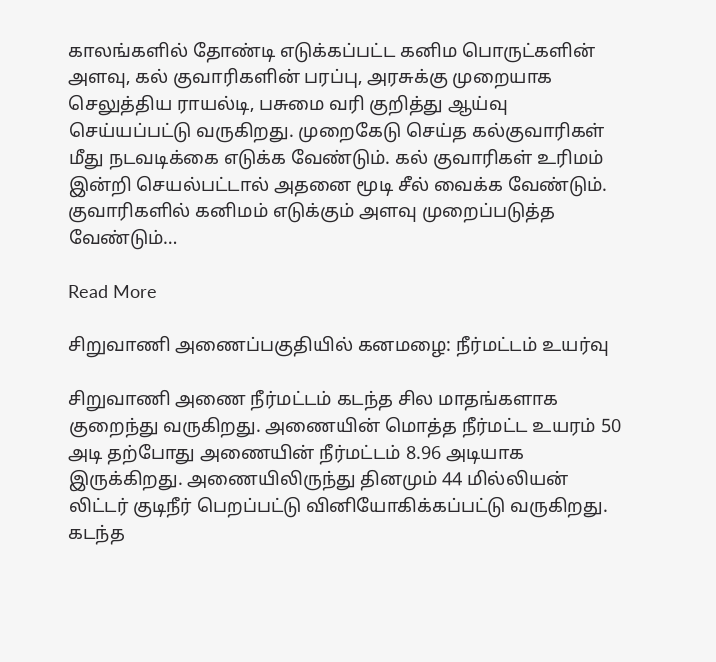காலங்களில் தோண்டி எடுக்கப்பட்ட கனிம பொருட்களின் அளவு, கல் குவாரிகளின் பரப்பு, அரசுக்கு முறையாக செலுத்திய ராயல்டி, பசுமை வரி குறித்து ஆய்வு செய்யப்பட்டு வருகிறது. முறைகேடு செய்த கல்குவாரிகள் மீது நடவடிக்கை எடுக்க வேண்டும். கல் குவாரிகள் உரிமம் இன்றி செயல்பட்டால் அதனை மூடி சீல் வைக்க வேண்டும். குவாரிகளில் கனிமம் எடுக்கும் அளவு முறைப்படுத்த வேண்டும்…

Read More

சிறுவாணி அணைப்பகுதியில் கனமழை: நீர்மட்டம் உயர்வு

சிறுவாணி அணை நீர்மட்டம் கடந்த சில மாதங்களாக குறைந்து வருகிறது. அணையின் மொத்த நீர்மட்ட உயரம் 50 அடி தற்போது அணையின் நீர்மட்டம் 8.96 அடியாக இருக்கிறது. அணையிலிருந்து தினமும் 44 மில்லியன் லிட்டர் குடிநீர் பெறப்பட்டு வினியோகிக்கப்பட்டு வருகிறது. கடந்த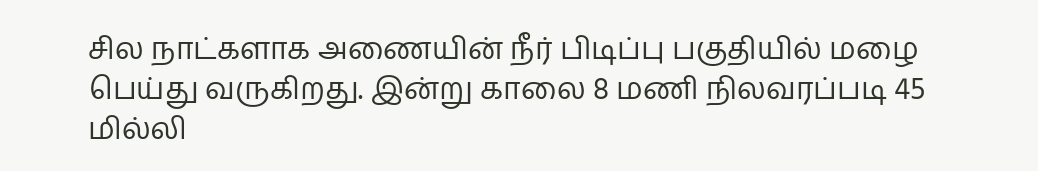சில நாட்களாக அணையின் நீர் பிடிப்பு பகுதியில் மழை பெய்து வருகிறது. இன்று காலை 8 மணி நிலவரப்படி 45 மில்லி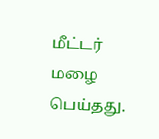மீட்டர் மழை பெய்தது.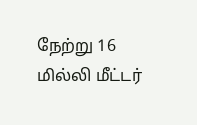நேற்று 16 மில்லி மீட்டர்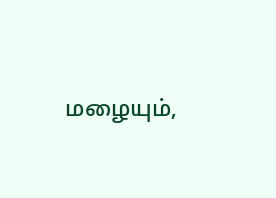மழையும்,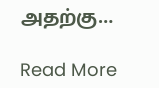அதற்கு…

Read More